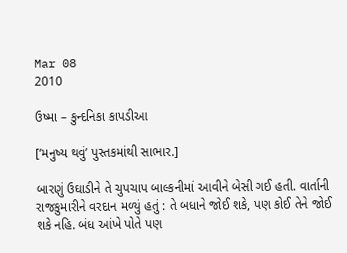Mar 08
2010

ઉષ્મા – કુન્દનિકા કાપડીઆ

[‘મનુષ્ય થવું’ પુસ્તકમાંથી સાભાર.]

બારણું ઉઘાડીને તે ચુપચાપ બાલ્કનીમાં આવીને બેસી ગઈ હતી. વાર્તાની રાજકુમારીને વરદાન મળ્યું હતું : તે બધાને જોઈ શકે, પણ કોઈ તેને જોઈ શકે નહિ. બંધ આંખે પોતે પણ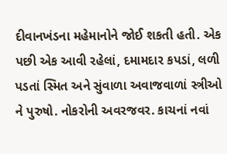દીવાનખંડના મહેમાનોને જોઈ શકતી હતી. એક પછી એક આવી રહેલાં, દમામદાર કપડાં, લળી પડતાં સ્મિત અને સુંવાળા અવાજવાળાં સ્ત્રીઓ ને પુરુષો. નોકરોની અવરજવર. કાચનાં નવાં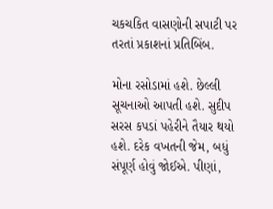ચકચકિત વાસણોની સપાટી પર તરતાં પ્રકાશનાં પ્રતિબિંબ.

મોના રસોડામાં હશે. છેલ્લી સૂચનાઓ આપતી હશે. સુદીપ સરસ કપડાં પહેરીને તૈયાર થયો હશે. દરેક વખતની જેમ, બધું સંપૂર્ણ હોવું જોઈએ. પીણાં,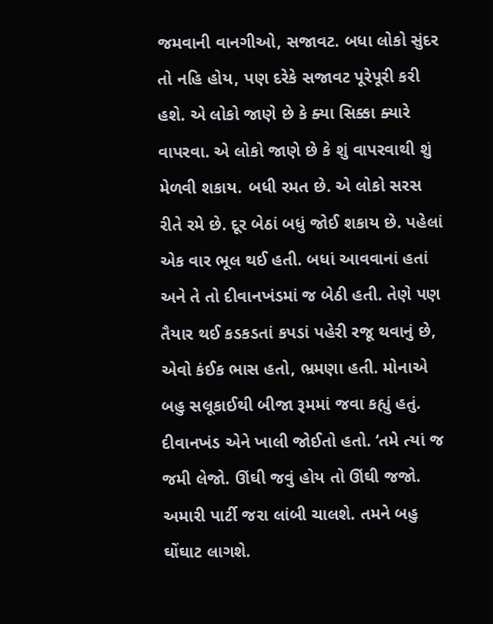જમવાની વાનગીઓ, સજાવટ. બધા લોકો સુંદર તો નહિ હોય, પણ દરેકે સજાવટ પૂરેપૂરી કરી હશે. એ લોકો જાણે છે કે ક્યા સિક્કા ક્યારે વાપરવા. એ લોકો જાણે છે કે શું વાપરવાથી શું મેળવી શકાય. બધી રમત છે. એ લોકો સરસ રીતે રમે છે. દૂર બેઠાં બધું જોઈ શકાય છે. પહેલાં એક વાર ભૂલ થઈ હતી. બધાં આવવાનાં હતાં અને તે તો દીવાનખંડમાં જ બેઠી હતી. તેણે પણ તૈયાર થઈ કડકડતાં કપડાં પહેરી રજૂ થવાનું છે, એવો કંઈક ભાસ હતો, ભ્રમણા હતી. મોનાએ બહુ સલૂકાઈથી બીજા રૂમમાં જવા કહ્યું હતું. દીવાનખંડ એને ખાલી જોઈતો હતો. ‘તમે ત્યાં જ જમી લેજો. ઊંઘી જવું હોય તો ઊંઘી જજો. અમારી પાર્ટી જરા લાંબી ચાલશે. તમને બહુ ઘોંઘાટ લાગશે.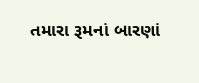તમારા રૂમનાં બારણાં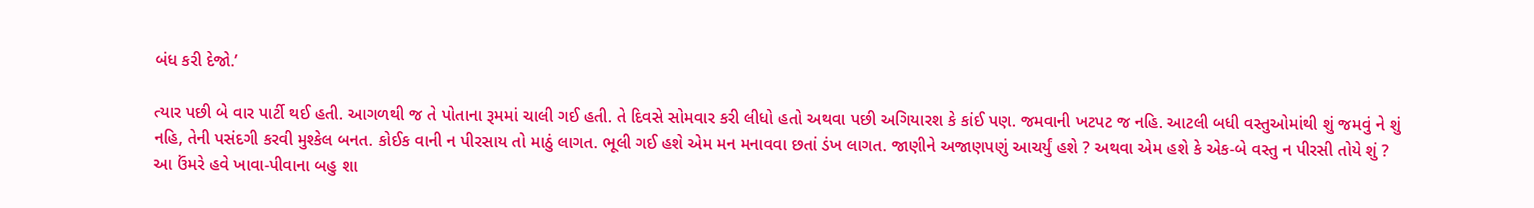બંધ કરી દેજો.’

ત્યાર પછી બે વાર પાર્ટી થઈ હતી. આગળથી જ તે પોતાના રૂમમાં ચાલી ગઈ હતી. તે દિવસે સોમવાર કરી લીધો હતો અથવા પછી અગિયારશ કે કાંઈ પણ. જમવાની ખટપટ જ નહિ. આટલી બધી વસ્તુઓમાંથી શું જમવું ને શું નહિ, તેની પસંદગી કરવી મુશ્કેલ બનત. કોઈક વાની ન પીરસાય તો માઠું લાગત. ભૂલી ગઈ હશે એમ મન મનાવવા છતાં ડંખ લાગત. જાણીને અજાણપણું આચર્યું હશે ? અથવા એમ હશે કે એક-બે વસ્તુ ન પીરસી તોયે શું ? આ ઉંમરે હવે ખાવા-પીવાના બહુ શા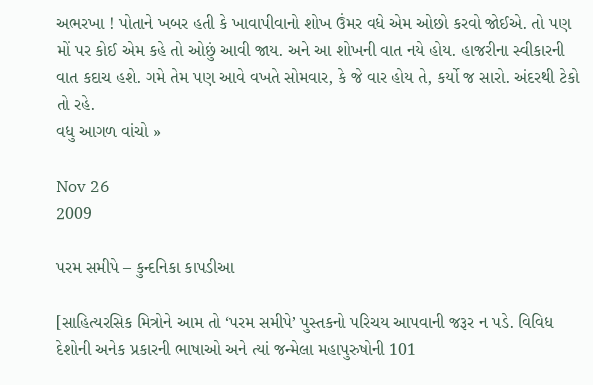અભરખા ! પોતાને ખબર હતી કે ખાવાપીવાનો શોખ ઉંમર વધે એમ ઓછો કરવો જોઈએ. તો પણ મોં પર કોઈ એમ કહે તો ઓછું આવી જાય. અને આ શોખની વાત નયે હોય. હાજરીના સ્વીકારની વાત કદાચ હશે. ગમે તેમ પણ આવે વખતે સોમવાર, કે જે વાર હોય તે, કર્યો જ સારો. અંદરથી ટેકો તો રહે.
વધુ આગળ વાંચો »

Nov 26
2009

પરમ સમીપે – કુન્દનિકા કાપડીઆ

[સાહિત્યરસિક મિત્રોને આમ તો ‘પરમ સમીપે’ પુસ્તકનો પરિચય આપવાની જરૂર ન પડે. વિવિધ દેશોની અનેક પ્રકારની ભાષાઓ અને ત્યાં જન્મેલા મહાપુરુષોની 101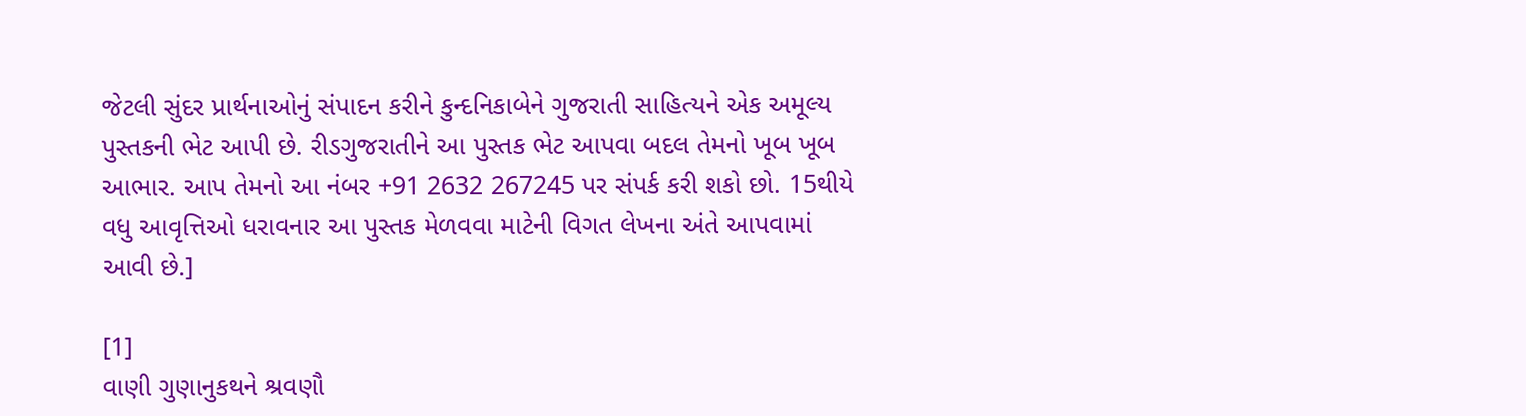જેટલી સુંદર પ્રાર્થનાઓનું સંપાદન કરીને કુન્દનિકાબેને ગુજરાતી સાહિત્યને એક અમૂલ્ય પુસ્તકની ભેટ આપી છે. રીડગુજરાતીને આ પુસ્તક ભેટ આપવા બદલ તેમનો ખૂબ ખૂબ આભાર. આપ તેમનો આ નંબર +91 2632 267245 પર સંપર્ક કરી શકો છો. 15થીયે વધુ આવૃત્તિઓ ધરાવનાર આ પુસ્તક મેળવવા માટેની વિગત લેખના અંતે આપવામાં આવી છે.]

[1]
વાણી ગુણાનુકથને શ્રવણૌ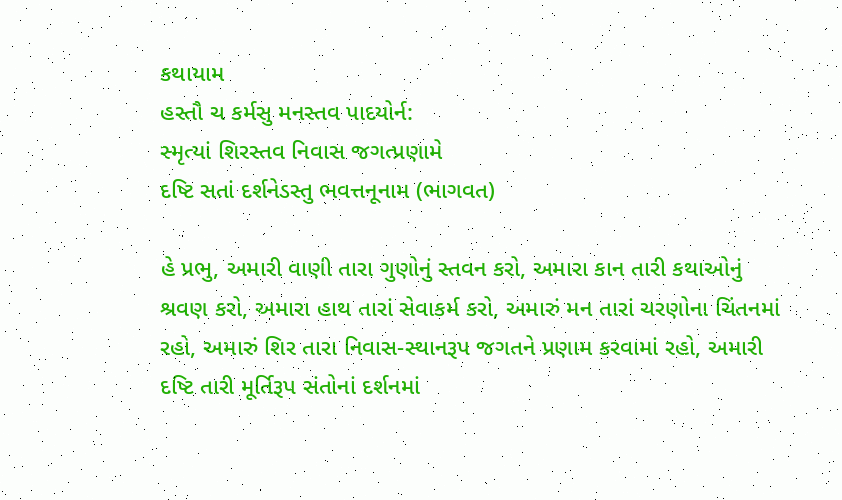કથાયામ
હસ્તૌ ચ કર્મસુ મનસ્તવ પાદયોર્ન:
સ્મૃત્યાં શિરસ્તવ નિવાસ જગત્પ્રણામે
દષ્ટિ સતાં દર્શનેડસ્તુ ભવત્તનૂનામ (ભાગવત)

હે પ્રભુ, અમારી વાણી તારા ગુણોનું સ્તવન કરો, અમારા કાન તારી કથાઓનું શ્રવણ કરો, અમારા હાથ તારાં સેવાકર્મ કરો, અમારું મન તારાં ચરણોના ચિંતનમાં રહો, અમારું શિર તારા નિવાસ-સ્થાનરૂપ જગતને પ્રણામ કરવામાં રહો, અમારી દષ્ટિ તારી મૂર્તિરૂપ સંતોનાં દર્શનમાં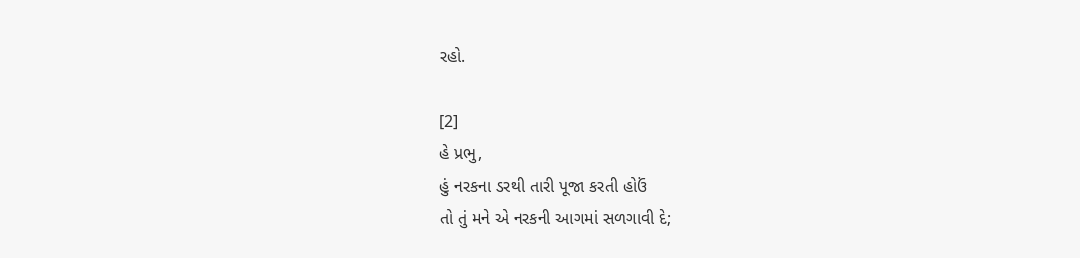રહો.

[2]
હે પ્રભુ,
હું નરકના ડરથી તારી પૂજા કરતી હોઉં
તો તું મને એ નરકની આગમાં સળગાવી દે;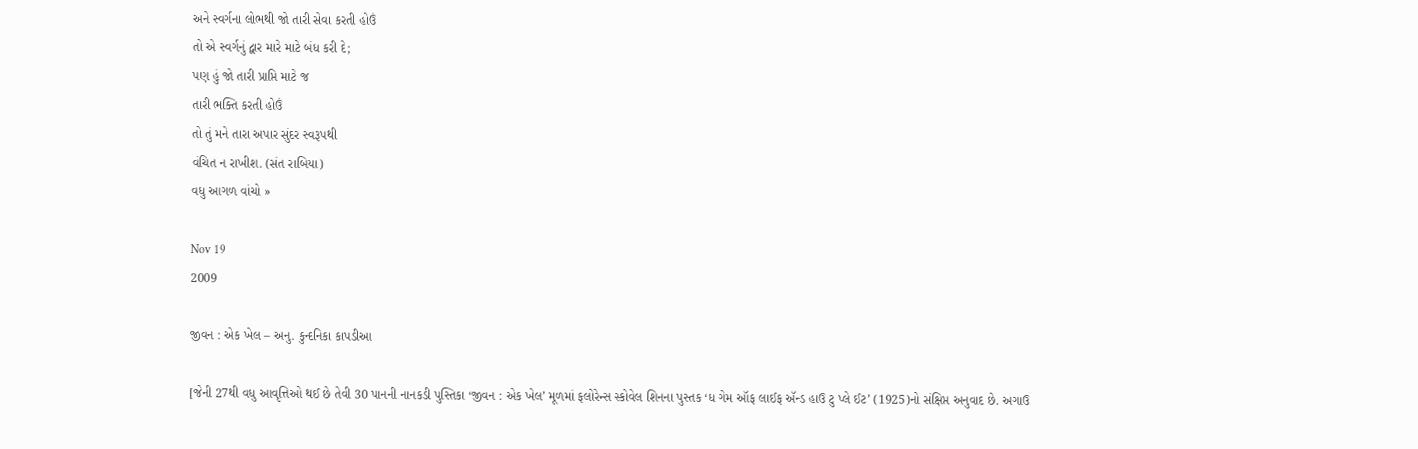અને સ્વર્ગના લોભથી જો તારી સેવા કરતી હોઉં
તો એ સ્વર્ગનું દ્વાર મારે માટે બંધ કરી દે;
પણ હું જો તારી પ્રાપ્તિ માટે જ
તારી ભક્તિ કરતી હોઉં
તો તું મને તારા અપાર સુંદર સ્વરૂપથી
વંચિત ન રાખીશ. (સંત રાબિયા)
વધુ આગળ વાંચો »

Nov 19
2009

જીવન : એક ખેલ – અનુ. કુન્દનિકા કાપડીઆ

[જેની 27થી વધુ આવૃત્તિઓ થઈ છે તેવી 30 પાનની નાનકડી પુસ્તિકા ‘જીવન : એક ખેલ’ મૂળમાં ફલોરેન્સ સ્કોવેલ શિનના પુસ્તક ‘ધ ગેમ ઑફ લાઈફ ઍન્ડ હાઉ ટુ પ્લે ઈટ’ (1925)નો સંક્ષિપ્ત અનુવાદ છે. અગાઉ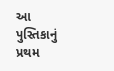આ પુસ્તિકાનું પ્રથમ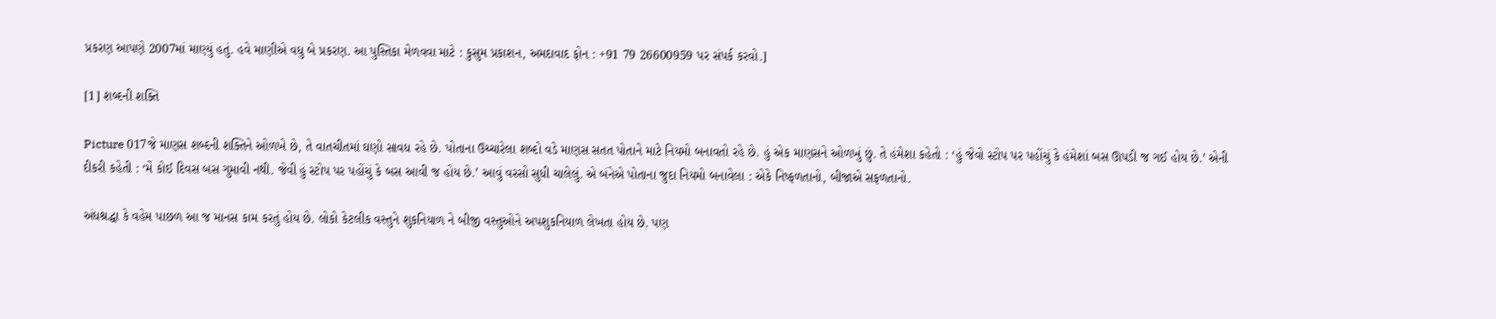પ્રકરણ આપણે 2007માં માણ્યું હતું. હવે માણીએ વધુ બે પ્રકરણ. આ પુસ્તિકા મેળવવા માટે : કુસુમ પ્રકાશન, અમદાવાદ ફોન : +91 79 26600959 પર સંપર્ક કરવો.]

[1] શબ્દની શક્તિ

Picture 017જે માણસ શબ્દની શક્તિને ઓળખે છે, તે વાતચીતમાં ઘણો સાવધ રહે છે. પોતાના ઉચ્ચારેલા શબ્દો વડે માણસ સતત પોતાને માટે નિયમો બનાવતો રહે છે. હું એક માણસને ઓળખું છું. તે હંમેશા કહેતો : ‘હું જેવો સ્ટોપ પર પહોંચું કે હંમેશાં બસ ઊપડી જ ગઈ હોય છે.’ એની દીકરી કહેતી : ‘મેં કોઈ દિવસ બસ ગુમાવી નથી. જેવી હું સ્ટોપ પર પહોંચું કે બસ આવી જ હોય છે.’ આવું વરસો સુધી ચાલેલું. એ બંનેએ પોતાના જુદા નિયમો બનાવેલા : એકે નિષ્ફળતાનો, બીજાએ સફળતાનો.

અંધશ્રદ્ધા કે વહેમ પાછળ આ જ માનસ કામ કરતું હોય છે. લોકો કેટલીક વસ્તુને શુકનિયાળ ને બીજી વસ્તુઓને અપશુકનિયાળ લેખતા હોય છે. પણ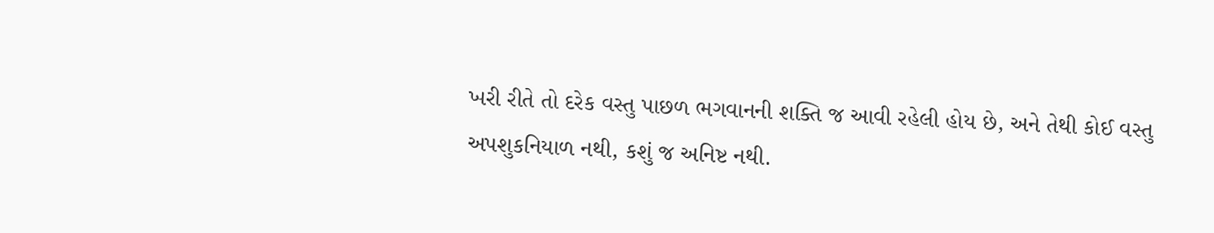ખરી રીતે તો દરેક વસ્તુ પાછળ ભગવાનની શક્તિ જ આવી રહેલી હોય છે, અને તેથી કોઈ વસ્તુ અપશુકનિયાળ નથી, કશું જ અનિષ્ટ નથી.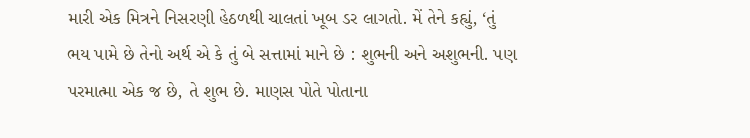મારી એક મિત્રને નિસરણી હેઠળથી ચાલતાં ખૂબ ડર લાગતો. મેં તેને કહ્યું, ‘તું ભય પામે છે તેનો અર્થ એ કે તું બે સત્તામાં માને છે : શુભની અને અશુભની. પણ પરમાત્મા એક જ છે, તે શુભ છે. માણસ પોતે પોતાના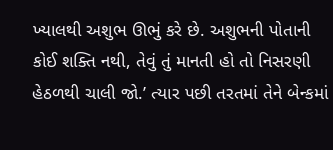ખ્યાલથી અશુભ ઊભું કરે છે. અશુભની પોતાની કોઈ શક્તિ નથી, તેવું તું માનતી હો તો નિસરણી હેઠળથી ચાલી જો.’ ત્યાર પછી તરતમાં તેને બેન્કમાં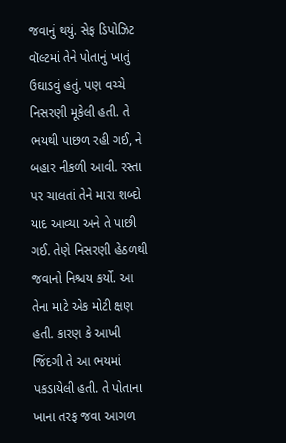જવાનું થયું. સેફ ડિપોઝિટ વૉલ્ટમાં તેને પોતાનું ખાતું ઉઘાડવું હતું. પણ વચ્ચે નિસરણી મૂકેલી હતી. તે ભયથી પાછળ રહી ગઈ, ને બહાર નીકળી આવી. રસ્તા પર ચાલતાં તેને મારા શબ્દો યાદ આવ્યા અને તે પાછી ગઈ. તેણે નિસરણી હેઠળથી જવાનો નિશ્ચય કર્યો. આ તેના માટે એક મોટી ક્ષણ હતી. કારણ કે આખી જિંદગી તે આ ભયમાં પકડાયેલી હતી. તે પોતાના ખાના તરફ જવા આગળ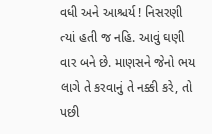વધી અને આશ્ચર્ય ! નિસરણી ત્યાં હતી જ નહિ. આવું ઘણી વાર બને છે. માણસને જેનો ભય લાગે તે કરવાનું તે નક્કી કરે, તો પછી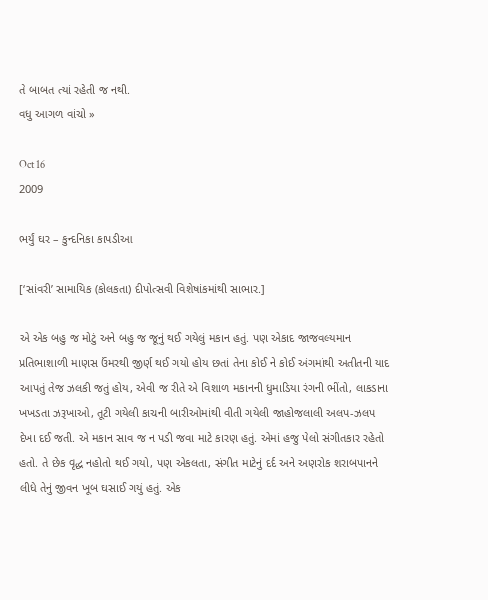તે બાબત ત્યાં રહેતી જ નથી.
વધુ આગળ વાંચો »

Oct 16
2009

ભર્યું ઘર – કુન્દનિકા કાપડીઆ

[‘સાંવરી’ સામાયિક (કોલકતા) દીપોત્સવી વિશેષાંકમાંથી સાભાર.]

એ એક બહુ જ મોટું અને બહુ જ જૂનું થઈ ગયેલું મકાન હતું. પણ એકાદ જાજવલ્યમાન પ્રતિભાશાળી માણસ ઉંમરથી જીર્ણ થઈ ગયો હોય છતાં તેના કોઈ ને કોઈ અંગમાંથી અતીતની યાદ આપતું તેજ ઝલકી જતું હોય, એવી જ રીતે એ વિશાળ મકાનની ધુમાડિયા રંગની ભીંતો, લાકડાના ખખડતા ઝરૂખાઓ, તૂટી ગયેલી કાચની બારીઓમાંથી વીતી ગયેલી જાહોજલાલી અલપ-ઝલપ દેખા દઈ જતી. એ મકાન સાવ જ ન પડી જવા માટે કારણ હતું. એમાં હજુ પેલો સંગીતકાર રહેતો હતો. તે છેક વૃદ્ધ નહોતો થઈ ગયો, પણ એકલતા, સંગીત માટેનું દર્દ અને અણરોક શરાબપાનને લીધે તેનું જીવન ખૂબ ઘસાઈ ગયું હતું. એક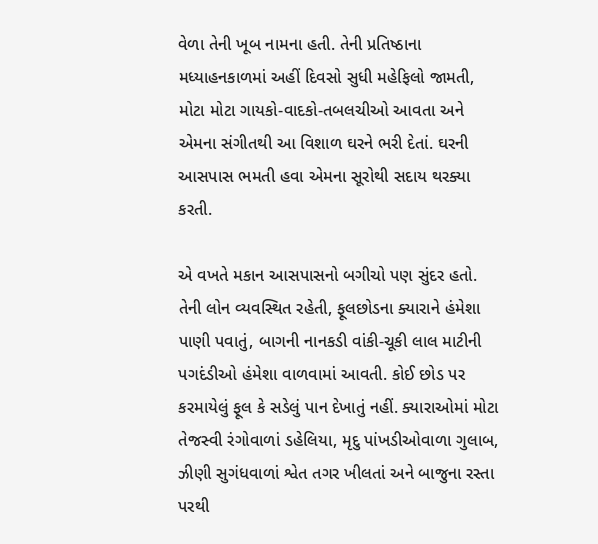વેળા તેની ખૂબ નામના હતી. તેની પ્રતિષ્ઠાના મધ્યાહનકાળમાં અહીં દિવસો સુધી મહેફિલો જામતી, મોટા મોટા ગાયકો-વાદકો-તબલચીઓ આવતા અને એમના સંગીતથી આ વિશાળ ઘરને ભરી દેતાં. ઘરની આસપાસ ભમતી હવા એમના સૂરોથી સદાય થરક્યા કરતી.

એ વખતે મકાન આસપાસનો બગીચો પણ સુંદર હતો. તેની લોન વ્યવસ્થિત રહેતી, ફૂલછોડના ક્યારાને હંમેશા પાણી પવાતું, બાગની નાનકડી વાંકી-ચૂકી લાલ માટીની પગદંડીઓ હંમેશા વાળવામાં આવતી. કોઈ છોડ પર કરમાયેલું ફૂલ કે સડેલું પાન દેખાતું નહીં. ક્યારાઓમાં મોટા તેજસ્વી રંગોવાળાં ડહેલિયા, મૃદુ પાંખડીઓવાળા ગુલાબ, ઝીણી સુગંધવાળાં શ્વેત તગર ખીલતાં અને બાજુના રસ્તા પરથી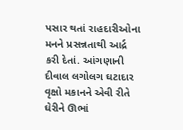પસાર થતાં રાહદારીઓના મનને પ્રસન્નતાથી આર્દ્ર કરી દેતાં. આંગણાની દીવાલ લગોલગ ઘટાદાર વૃક્ષો મકાનને એવી રીતે ઘેરીને ઊભાં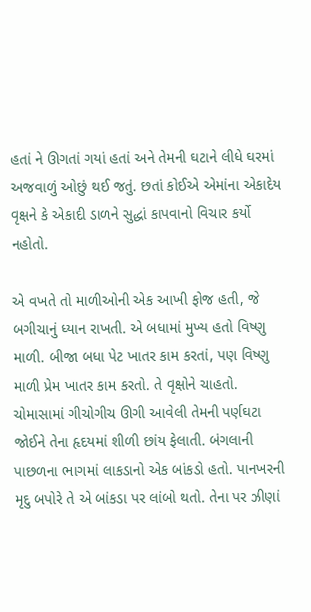હતાં ને ઊગતાં ગયાં હતાં અને તેમની ઘટાને લીધે ઘરમાં અજવાળું ઓછું થઈ જતું. છતાં કોઈએ એમાંના એકાદેય વૃક્ષને કે એકાદી ડાળને સુદ્ધાં કાપવાનો વિચાર કર્યો નહોતો.

એ વખતે તો માળીઓની એક આખી ફોજ હતી, જે બગીચાનું ધ્યાન રાખતી. એ બધામાં મુખ્ય હતો વિષ્ણુ માળી. બીજા બધા પેટ ખાતર કામ કરતાં, પણ વિષ્ણુ માળી પ્રેમ ખાતર કામ કરતો. તે વૃક્ષોને ચાહતો. ચોમાસામાં ગીચોગીચ ઊગી આવેલી તેમની પર્ણઘટા જોઈને તેના હૃદયમાં શીળી છાંય ફેલાતી. બંગલાની પાછળના ભાગમાં લાકડાનો એક બાંકડો હતો. પાનખરની મૃદુ બપોરે તે એ બાંકડા પર લાંબો થતો. તેના પર ઝીણાં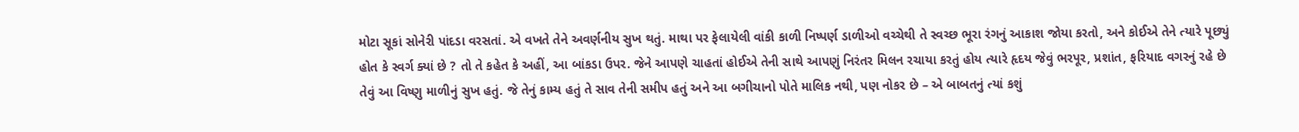મોટા સૂકાં સોનેરી પાંદડા વરસતાં. એ વખતે તેને અવર્ણનીય સુખ થતું. માથા પર ફેલાયેલી વાંકી કાળી નિષ્પર્ણ ડાળીઓ વચ્ચેથી તે સ્વચ્છ ભૂરા રંગનું આકાશ જોયા કરતો, અને કોઈએ તેને ત્યારે પૂછ્યું હોત કે સ્વર્ગ ક્યાં છે ? તો તે કહેત કે અહીં, આ બાંકડા ઉપર. જેને આપણે ચાહતાં હોઈએ તેની સાથે આપણું નિરંતર મિલન રચાયા કરતું હોય ત્યારે હૃદય જેવું ભરપૂર, પ્રશાંત, ફરિયાદ વગરનું રહે છે તેવું આ વિષ્ણુ માળીનું સુખ હતું. જે તેનું કામ્ય હતું તે સાવ તેની સમીપ હતું અને આ બગીચાનો પોતે માલિક નથી, પણ નોકર છે – એ બાબતનું ત્યાં કશું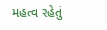મહત્વ રહેતું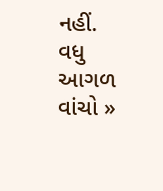નહીં.
વધુ આગળ વાંચો »